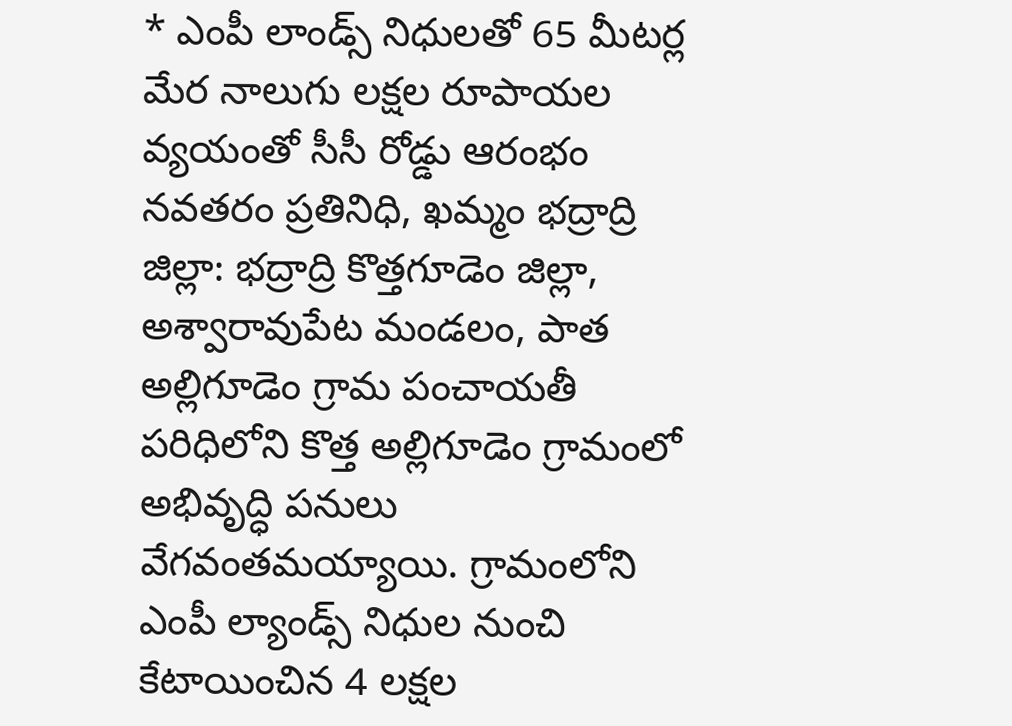* ఎంపీ లాండ్స్ నిధులతో 65 మీటర్ల మేర నాలుగు లక్షల రూపాయల వ్యయంతో సీసీ రోడ్డు ఆరంభం
నవతరం ప్రతినిధి, ఖమ్మం భద్రాద్రి జిల్లా: భద్రాద్రి కొత్తగూడెం జిల్లా, అశ్వారావుపేట మండలం, పాత అల్లిగూడెం గ్రామ పంచాయతీ పరిధిలోని కొత్త అల్లిగూడెం గ్రామంలో అభివృద్ధి పనులు వేగవంతమయ్యాయి. గ్రామంలోని ఎంపీ ల్యాండ్స్ నిధుల నుంచి కేటాయించిన 4 లక్షల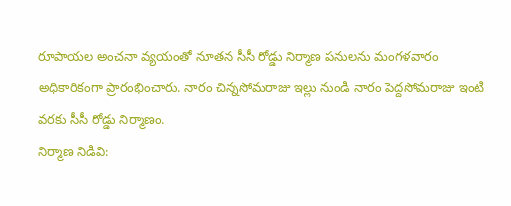రూపాయల అంచనా వ్యయంతో నూతన సీసీ రోడ్డు నిర్మాణ పనులను మంగళవారం అధికారికంగా ప్రారంభించారు. నారం చిన్నసోమరాజు ఇల్లు నుండి నారం పెద్దసోమరాజు ఇంటి వరకు సీసీ రోడ్డు నిర్మాణం.
నిర్మాణ నిడివి: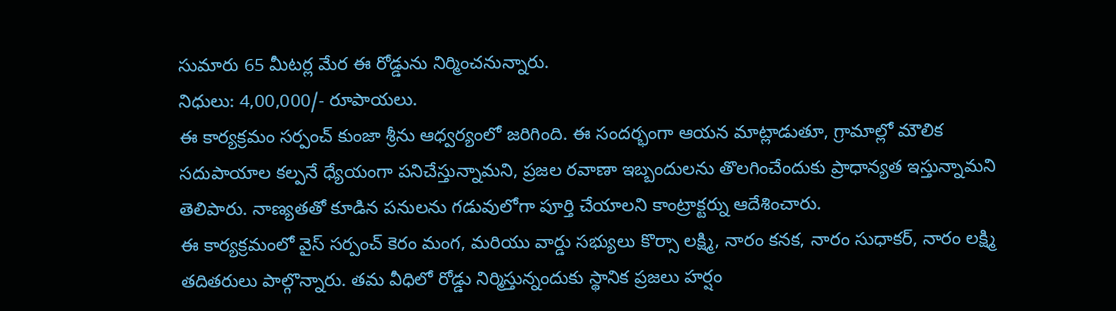సుమారు 65 మీటర్ల మేర ఈ రోడ్డును నిర్మించనున్నారు.
నిధులు: 4,00,000/- రూపాయలు.
ఈ కార్యక్రమం సర్పంచ్ కుంజా శ్రీను ఆధ్వర్యంలో జరిగింది. ఈ సందర్భంగా ఆయన మాట్లాడుతూ, గ్రామాల్లో మౌలిక సదుపాయాల కల్పనే ధ్యేయంగా పనిచేస్తున్నామని, ప్రజల రవాణా ఇబ్బందులను తొలగించేందుకు ప్రాధాన్యత ఇస్తున్నామని తెలిపారు. నాణ్యతతో కూడిన పనులను గడువులోగా పూర్తి చేయాలని కాంట్రాక్టర్ను ఆదేశించారు.
ఈ కార్యక్రమంలో వైస్ సర్పంచ్ కెరం మంగ, మరియు వార్డు సభ్యులు కొర్సా లక్ష్మి, నారం కనక, నారం సుధాకర్, నారం లక్ష్మి తదితరులు పాల్గొన్నారు. తమ వీధిలో రోడ్డు నిర్మిస్తున్నందుకు స్థానిక ప్రజలు హర్షం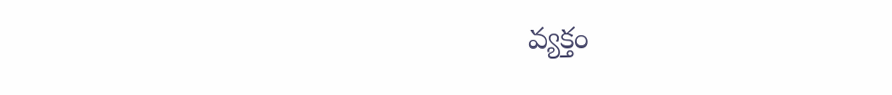వ్యక్తం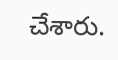చేశారు.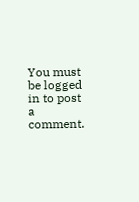You must be logged in to post a comment.